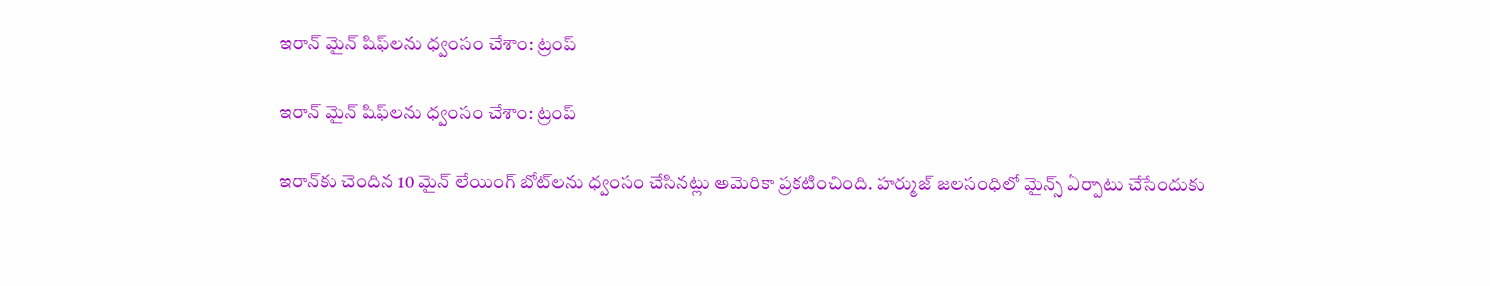ఇరాన్ మైన్ షిఫ్‌లను ధ్వంసం చేశాం: ట్రంప్

ఇరాన్ మైన్ షిఫ్‌లను ధ్వంసం చేశాం: ట్రంప్

ఇరాన్‌కు చెందిన 10 మైన్ లేయింగ్ బోట్‌లను ధ్వంసం చేసినట్లు అమెరికా ప్రకటించింది. హర్ముజ్ జలసంధిలో మైన్స్ ఏర్పాటు చేసేందుకు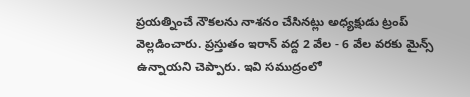ప్రయత్నించే నౌకలను నాశనం చేసినట్లు అధ్యక్షుడు ట్రంప్ వెల్లడించారు. ప్రస్తుతం ఇరాన్ వద్ద 2 వేల - 6 వేల వరకు మైన్స్ ఉన్నాయని చెప్పారు. ఇవి సముద్రంలో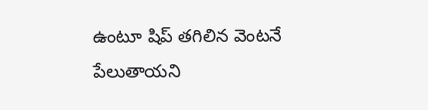ఉంటూ షిప్ తగిలిన వెంటనే పేలుతాయని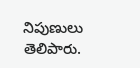నిపుణులు తెలిపారు.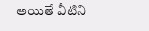అయితే వీటిని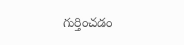గుర్తించడం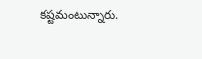కష్టమంటున్నారు.